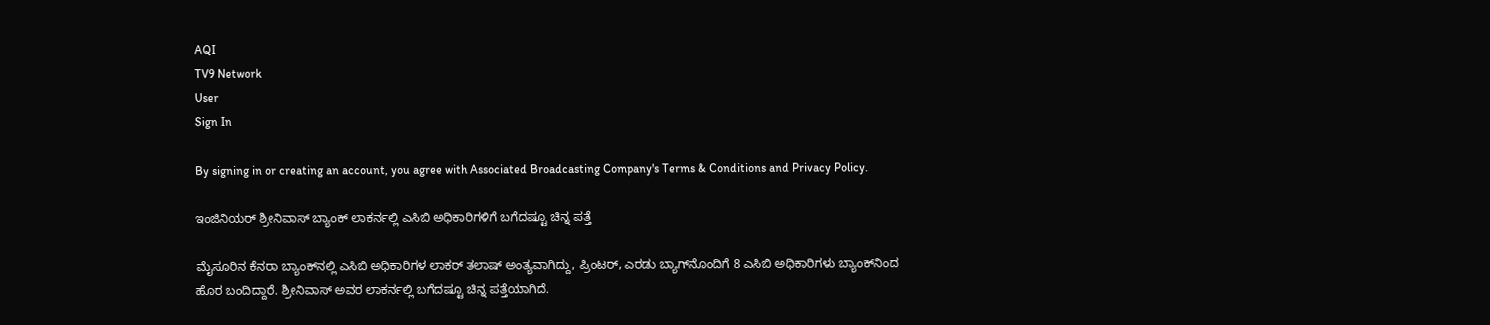AQI
TV9 Network
User
Sign In

By signing in or creating an account, you agree with Associated Broadcasting Company's Terms & Conditions and Privacy Policy.

ಇಂಜಿನಿಯರ್ ಶ್ರೀನಿವಾಸ್ ಬ್ಯಾಂಕ್ ಲಾಕರ್ನಲ್ಲಿ ಎಸಿಬಿ ಅಧಿಕಾರಿಗಳಿಗೆ ಬಗೆದಷ್ಟೂ ಚಿನ್ನ ಪತ್ತೆ

ಮೈಸೂರಿನ ಕೆನರಾ ಬ್ಯಾಂಕ್‌ನಲ್ಲಿ ಎಸಿಬಿ ಅಧಿಕಾರಿಗಳ ಲಾಕರ್ ತಲಾಷ್ ಅಂತ್ಯವಾಗಿದ್ದು, ಪ್ರಿಂಟರ್, ಎರಡು ಬ್ಯಾಗ್‌ನೊಂದಿಗೆ 8 ಎಸಿಬಿ ಅಧಿಕಾರಿಗಳು ಬ್ಯಾಂಕ್‌ನಿಂದ ಹೊರ ಬಂದಿದ್ದಾರೆ. ಶ್ರೀನಿವಾಸ್ ಅವರ ಲಾಕರ್ನಲ್ಲಿ ಬಗೆದಷ್ಟೂ ಚಿನ್ನ ಪತ್ತೆಯಾಗಿದೆ.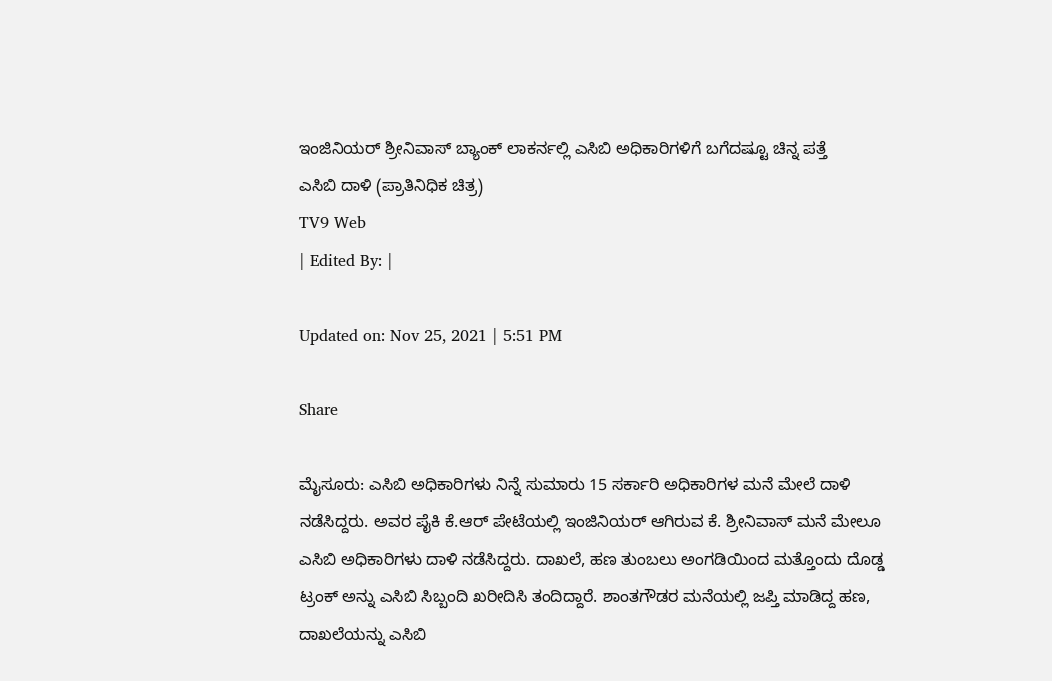ಇಂಜಿನಿಯರ್ ಶ್ರೀನಿವಾಸ್ ಬ್ಯಾಂಕ್ ಲಾಕರ್ನಲ್ಲಿ ಎಸಿಬಿ ಅಧಿಕಾರಿಗಳಿಗೆ ಬಗೆದಷ್ಟೂ ಚಿನ್ನ ಪತ್ತೆ
ಎಸಿಬಿ ದಾಳಿ (ಪ್ರಾತಿನಿಧಿಕ ಚಿತ್ರ)
TV9 Web
| Edited By: |

Updated on: Nov 25, 2021 | 5:51 PM

Share

ಮೈಸೂರು: ಎಸಿಬಿ ಅಧಿಕಾರಿಗಳು ನಿನ್ನೆ ಸುಮಾರು 15 ಸರ್ಕಾರಿ ಅಧಿಕಾರಿಗಳ ಮನೆ ಮೇಲೆ ದಾಳಿ ನಡೆಸಿದ್ದರು. ಅವರ ಪೈಕಿ ಕೆ.ಆರ್ ಪೇಟೆಯಲ್ಲಿ ಇಂಜಿನಿಯರ್ ಆಗಿರುವ ಕೆ. ಶ್ರೀನಿವಾಸ್ ಮನೆ ಮೇಲೂ ಎಸಿಬಿ ಅಧಿಕಾರಿಗಳು ದಾಳಿ ನಡೆಸಿದ್ದರು. ದಾಖಲೆ, ಹಣ ತುಂಬಲು ಅಂಗಡಿಯಿಂದ ಮತ್ತೊಂದು ದೊಡ್ಡ ಟ್ರಂಕ್ ಅನ್ನು ಎಸಿಬಿ ಸಿಬ್ಬಂದಿ ಖರೀದಿಸಿ ತಂದಿದ್ದಾರೆ. ಶಾಂತಗೌಡರ ಮನೆಯಲ್ಲಿ ಜಪ್ತಿ ಮಾಡಿದ್ದ ಹಣ, ದಾಖಲೆಯನ್ನು ಎಸಿಬಿ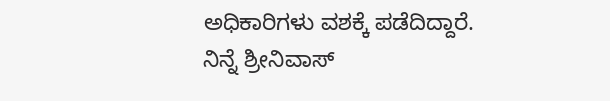ಅಧಿಕಾರಿಗಳು ವಶಕ್ಕೆ ಪಡೆದಿದ್ದಾರೆ. ನಿನ್ನೆ ಶ್ರೀನಿವಾಸ್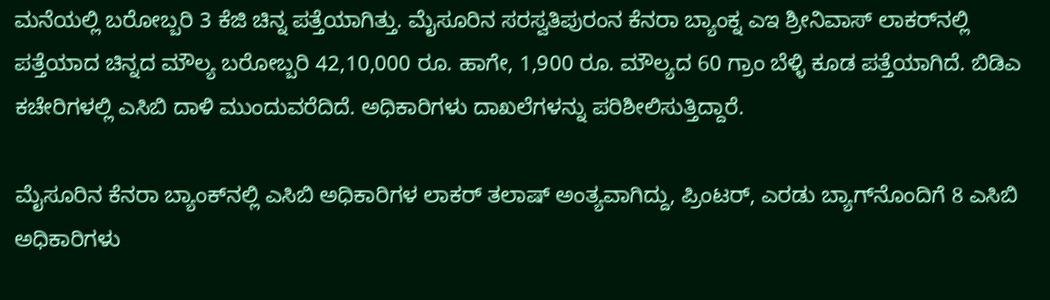ಮನೆಯಲ್ಲಿ ಬರೋಬ್ಬರಿ 3 ಕೆಜಿ ಚಿನ್ನ ಪತ್ತೆಯಾಗಿತ್ತು. ಮೈಸೂರಿನ ಸರಸ್ವತಿಪುರಂನ ಕೆನರಾ ಬ್ಯಾಂಕ್ನ ಎಇ ಶ್ರೀನಿವಾಸ್ ಲಾಕರ್‌ನಲ್ಲಿ ಪತ್ತೆಯಾದ ಚಿನ್ನದ ಮೌಲ್ಯ ಬರೋಬ್ಬರಿ 42,10,000 ರೂ. ಹಾಗೇ, 1,900 ರೂ. ಮೌಲ್ಯದ 60 ಗ್ರಾಂ ಬೆಳ್ಳಿ ಕೂಡ ಪತ್ತೆಯಾಗಿದೆ. ಬಿಡಿಎ ಕಚೇರಿಗಳಲ್ಲಿ ಎಸಿಬಿ ದಾಳಿ ಮುಂದುವರೆದಿದೆ. ಅಧಿಕಾರಿಗಳು ದಾಖಲೆಗಳನ್ನು ಪರಿಶೀಲಿಸುತ್ತಿದ್ದಾರೆ.

ಮೈಸೂರಿನ ಕೆನರಾ ಬ್ಯಾಂಕ್‌ನಲ್ಲಿ ಎಸಿಬಿ ಅಧಿಕಾರಿಗಳ ಲಾಕರ್ ತಲಾಷ್ ಅಂತ್ಯವಾಗಿದ್ದು, ಪ್ರಿಂಟರ್, ಎರಡು ಬ್ಯಾಗ್‌ನೊಂದಿಗೆ 8 ಎಸಿಬಿ ಅಧಿಕಾರಿಗಳು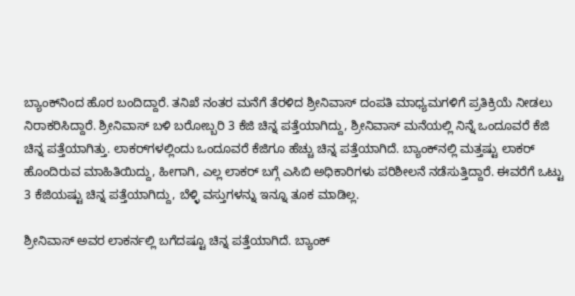ಬ್ಯಾಂಕ್‌ನಿಂದ ಹೊರ ಬಂದಿದ್ದಾರೆ. ತನಿಖೆ ನಂತರ ಮನೆಗೆ ತೆರಳಿದ ಶ್ರೀನಿವಾಸ್ ದಂಪತಿ ಮಾಧ್ಯಮಗಳಿಗೆ ಪ್ರತಿಕ್ರಿಯೆ ನೀಡಲು‌ ನಿರಾಕರಿಸಿದ್ದಾರೆ. ಶ್ರೀನಿವಾಸ್ ಬಳಿ ಬರೋಬ್ಬರಿ 3 ಕೆಜಿ ಚಿನ್ನ ಪತ್ತೆಯಾಗಿದ್ದು, ಶ್ರೀನಿವಾಸ್ ಮನೆಯಲ್ಲಿ ನಿನ್ನೆ ಒಂದೂವರೆ ಕೆಜಿ ಚಿನ್ನ ಪತ್ತೆಯಾಗಿತ್ತು. ಲಾಕರ್‌ಗಳಲ್ಲಿಂದು ಒಂದೂವರೆ ಕೆಜಿಗೂ ಹೆಚ್ಚು ಚಿನ್ನ ಪತ್ತೆಯಾಗಿದೆ. ಬ್ಯಾಂಕ್‌ನಲ್ಲಿ ಮತ್ತಷ್ಟು ಲಾಕರ್ ಹೊಂದಿರುವ ಮಾಹಿತಿಯಿದ್ದು, ಹೀಗಾಗಿ, ಎಲ್ಲ ಲಾಕರ್ ಬಗ್ಗೆ ಎಸಿಬಿ ಅಧಿಕಾರಿಗಳು ಪರಿಶೀಲನೆ ನಡೆಸುತ್ತಿದ್ದಾರೆ. ಈವರೆಗೆ ಒಟ್ಟು 3 ಕೆಜಿಯಷ್ಟು ಚಿನ್ನ ಪತ್ತೆಯಾಗಿದ್ದು, ಬೆಳ್ಳಿ ವಸ್ತುಗಳನ್ನು ಇನ್ನೂ ತೂಕ ಮಾಡಿಲ್ಲ.

ಶ್ರೀನಿವಾಸ್ ಅವರ ಲಾಕರ್ನಲ್ಲಿ ಬಗೆದಷ್ಟೂ ಚಿನ್ನ ಪತ್ತೆಯಾಗಿದೆ. ಬ್ಯಾಂಕ್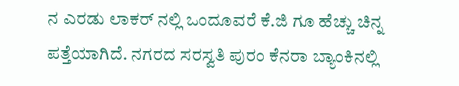ನ ಎರಡು ಲಾಕರ್ ನಲ್ಲಿ ಒಂದೂವರೆ ಕೆ.ಜಿ ಗೂ ಹೆಚ್ಚು ಚಿನ್ನ ಪತ್ತೆಯಾಗಿದೆ. ನಗರದ ಸರಸ್ವತಿ ಪುರಂ ಕೆನರಾ ಬ್ಯಾಂಕಿನಲ್ಲಿ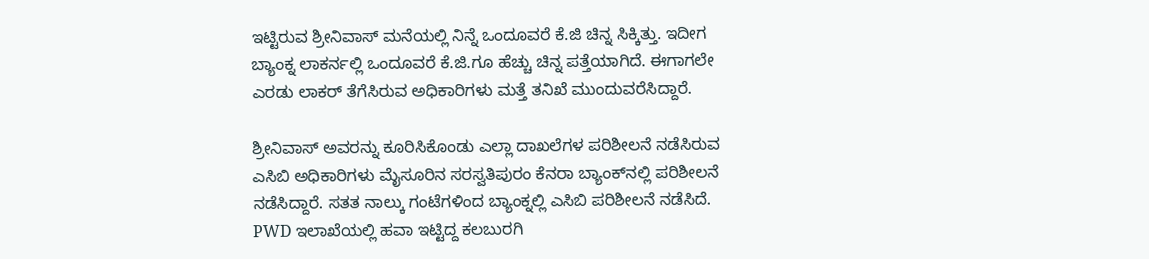ಇಟ್ಟಿರುವ ಶ್ರೀನಿವಾಸ್ ಮನೆಯಲ್ಲಿ ನಿನ್ನೆ ಒಂದೂವರೆ ಕೆ.ಜಿ ಚಿನ್ನ ಸಿಕ್ಕಿತ್ತು. ಇದೀಗ ಬ್ಯಾಂಕ್ನ ಲಾಕರ್ನಲ್ಲಿ ಒಂದೂವರೆ ಕೆ.ಜಿ.ಗೂ ಹೆಚ್ಚು ಚಿನ್ನ ಪತ್ತೆಯಾಗಿದೆ. ಈಗಾಗಲೇ ಎರಡು ಲಾಕರ್ ತೆಗೆಸಿರುವ ಅಧಿಕಾರಿಗಳು ಮತ್ತೆ ತನಿಖೆ ಮುಂದುವರೆಸಿದ್ದಾರೆ.

ಶ್ರೀನಿವಾಸ್ ಅವರನ್ನು ಕೂರಿಸಿಕೊಂಡು ಎಲ್ಲಾ ದಾಖಲೆಗಳ ಪರಿಶೀಲನೆ ನಡೆಸಿರುವ ಎಸಿಬಿ ಅಧಿಕಾರಿಗಳು ಮೈಸೂರಿನ ಸರಸ್ವತಿಪುರಂ ಕೆನರಾ ಬ್ಯಾಂಕ್‌ನಲ್ಲಿ ಪರಿಶೀಲನೆ ನಡೆಸಿದ್ದಾರೆ. ಸತತ ನಾಲ್ಕು ಗಂಟೆಗಳಿಂದ ಬ್ಯಾಂಕ್ನಲ್ಲಿ ಎಸಿಬಿ ಪರಿಶೀಲನೆ ನಡೆಸಿದೆ. PWD ಇಲಾಖೆಯಲ್ಲಿ ಹವಾ ಇಟ್ಟಿದ್ದ ಕಲಬುರಗಿ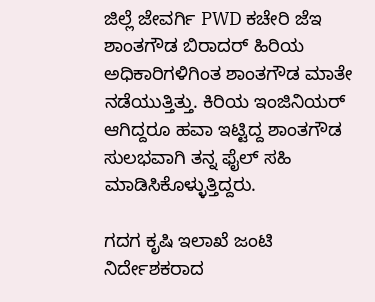ಜಿಲ್ಲೆ ಜೇವರ್ಗಿ PWD ಕಚೇರಿ ಜೆಇ ಶಾಂತಗೌಡ ಬಿರಾದರ್ ಹಿರಿಯ ಅಧಿಕಾರಿಗಳಿಗಿಂತ ಶಾಂತಗೌಡ ಮಾತೇ ನಡೆಯುತ್ತಿತ್ತು. ಕಿರಿಯ ಇಂಜಿನಿಯರ್ ಆಗಿದ್ದರೂ ಹವಾ ಇಟ್ಟಿದ್ದ ಶಾಂತಗೌಡ ಸುಲಭವಾಗಿ ತನ್ನ ಫೈಲ್ ಸಹಿ ಮಾಡಿಸಿಕೊಳ್ಳುತ್ತಿದ್ದರು.

ಗದಗ ಕೃಷಿ ಇಲಾಖೆ ಜಂಟಿ ನಿರ್ದೇಶಕರಾದ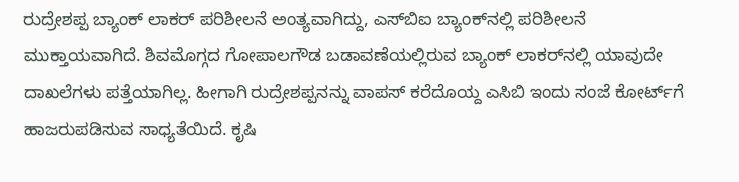ರುದ್ರೇಶಪ್ಪ ಬ್ಯಾಂಕ್ ಲಾಕರ್ ಪರಿಶೀಲನೆ ಅಂತ್ಯವಾಗಿದ್ದು, ಎಸ್‌ಬಿಐ ಬ್ಯಾಂಕ್‌ನಲ್ಲಿ ಪರಿಶೀಲನೆ ಮುಕ್ತಾಯವಾಗಿದೆ. ಶಿವಮೊಗ್ಗದ ಗೋಪಾಲಗೌಡ ಬಡಾವಣೆಯಲ್ಲಿರುವ ಬ್ಯಾಂಕ್ ಲಾಕರ್‌ನಲ್ಲಿ ಯಾವುದೇ ದಾಖಲೆಗಳು ಪತ್ತೆಯಾಗಿಲ್ಲ. ಹೀಗಾಗಿ ರುದ್ರೇಶಪ್ಪನನ್ನು ವಾಪಸ್ ಕರೆದೊಯ್ದ ಎಸಿಬಿ ಇಂದು ಸಂಜೆ ಕೋರ್ಟ್‌ಗೆ ಹಾಜರುಪಡಿಸುವ ಸಾಧ್ಯತೆಯಿದೆ. ಕೃಷಿ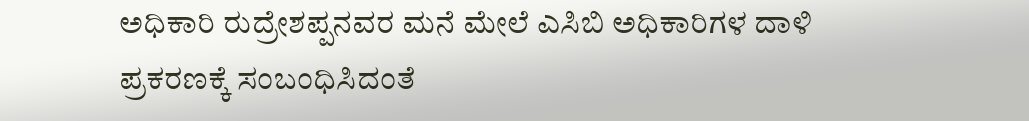ಅಧಿಕಾರಿ ರುದ್ರೇಶಪ್ಪನವರ ಮನೆ ಮೇಲೆ ಎಸಿಬಿ ಅಧಿಕಾರಿಗಳ ದಾಳಿ ಪ್ರಕರಣಕ್ಕೆ ಸಂಬಂಧಿಸಿದಂತೆ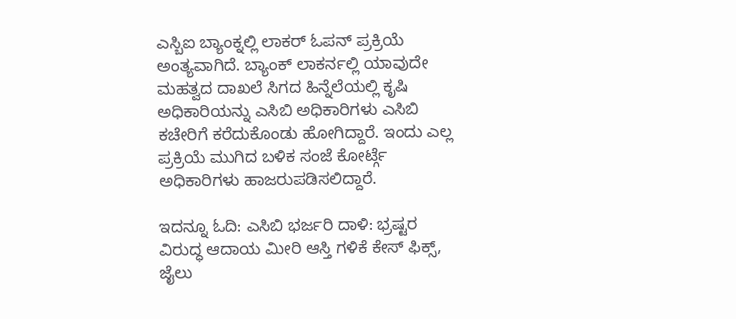ಎಸ್ಬಿಐ ಬ್ಯಾಂಕ್ನಲ್ಲಿ ಲಾಕರ್ ಓಪನ್ ಪ್ರಕ್ರಿಯೆ ಅಂತ್ಯವಾಗಿದೆ. ಬ್ಯಾಂಕ್ ಲಾಕರ್ನಲ್ಲಿ ಯಾವುದೇ ಮಹತ್ವದ ದಾಖಲೆ ಸಿಗದ ಹಿನ್ನೆಲೆಯಲ್ಲಿ ಕೃಷಿ ಅಧಿಕಾರಿಯನ್ನು ಎಸಿಬಿ ಅಧಿಕಾರಿಗಳು ಎಸಿಬಿ ಕಚೇರಿಗೆ ಕರೆದುಕೊಂಡು ಹೋಗಿದ್ದಾರೆ. ಇಂದು ಎಲ್ಲ ಪ್ರಕ್ರಿಯೆ ಮುಗಿದ ಬಳಿಕ ಸಂಜೆ ಕೋರ್ಟ್ಗೆ ಅಧಿಕಾರಿಗಳು ಹಾಜರುಪಡಿಸಲಿದ್ದಾರೆ.

ಇದನ್ನೂ ಓದಿ: ಎಸಿಬಿ ಭರ್ಜರಿ ದಾಳಿ: ಭ್ರಷ್ಟರ ವಿರುದ್ಧ ಆದಾಯ ಮೀರಿ ಆಸ್ತಿ ಗಳಿಕೆ ಕೇಸ್ ಫಿಕ್ಸ್, ಜೈಲು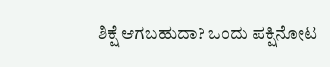ಶಿಕ್ಷೆ ಆಗಬಹುದಾ? ಒಂದು ಪಕ್ಷಿನೋಟ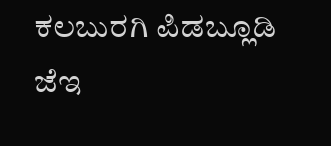ಕಲಬುರಗಿ ಪಿಡಬ್ಲೂಡಿ ಜೆಇ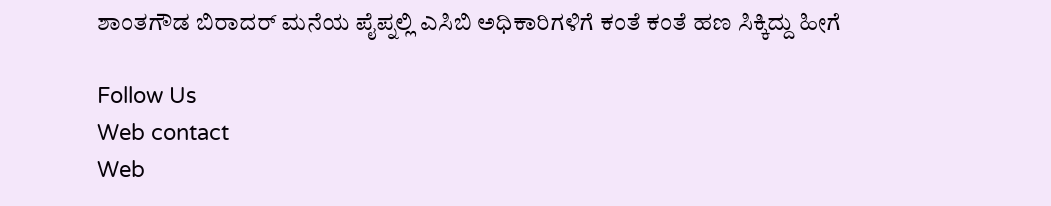ಶಾಂತಗೌಡ ಬಿರಾದರ್ ಮನೆಯ ಪೈಪ್ನಲ್ಲಿ ಎಸಿಬಿ ಅಧಿಕಾರಿಗಳಿಗೆ ಕಂತೆ ಕಂತೆ ಹಣ ಸಿಕ್ಕಿದ್ದು ಹೀಗೆ

Follow Us
Web contact
Web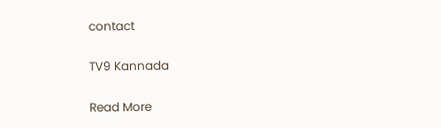contact

TV9 Kannada

Read More